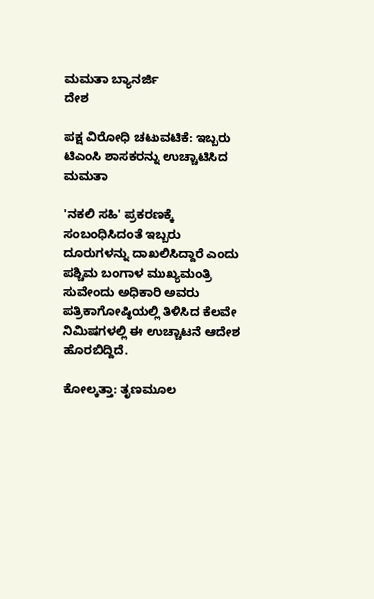ಮಮತಾ ಬ್ಯಾನರ್ಜಿ
ದೇಶ

ಪಕ್ಷ ವಿರೋಧಿ ಚಟುವಟಿಕೆ: ಇಬ್ಬರು ಟಿಎಂಸಿ ಶಾಸಕರನ್ನು ಉಚ್ಚಾಟಿಸಿದ ಮಮತಾ

'ನಕಲಿ ಸಹಿ' ಪ್ರಕರಣಕ್ಕೆ ಸಂಬಂಧಿಸಿದಂತೆ ಇಬ್ಬರು ದೂರುಗಳನ್ನು ದಾಖಲಿಸಿದ್ದಾರೆ ಎಂದು ಪಶ್ಚಿಮ ಬಂಗಾಳ ಮುಖ್ಯಮಂತ್ರಿ ಸುವೇಂದು ಅಧಿಕಾರಿ ಅವರು ಪತ್ರಿಕಾಗೋಷ್ಠಿಯಲ್ಲಿ ತಿಳಿಸಿದ ಕೆಲವೇ ನಿಮಿಷಗಳಲ್ಲಿ ಈ ಉಚ್ಚಾಟನೆ ಆದೇಶ ಹೊರಬಿದ್ದಿದೆ.

ಕೋಲ್ಕತ್ತಾ: ತೃಣಮೂಲ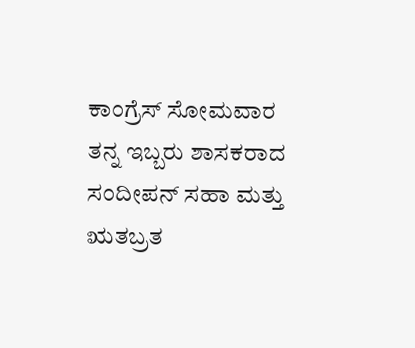ಕಾಂಗ್ರೆಸ್ ಸೋಮವಾರ ತನ್ನ ಇಬ್ಬರು ಶಾಸಕರಾದ ಸಂದೀಪನ್ ಸಹಾ ಮತ್ತು ಋತಬ್ರತ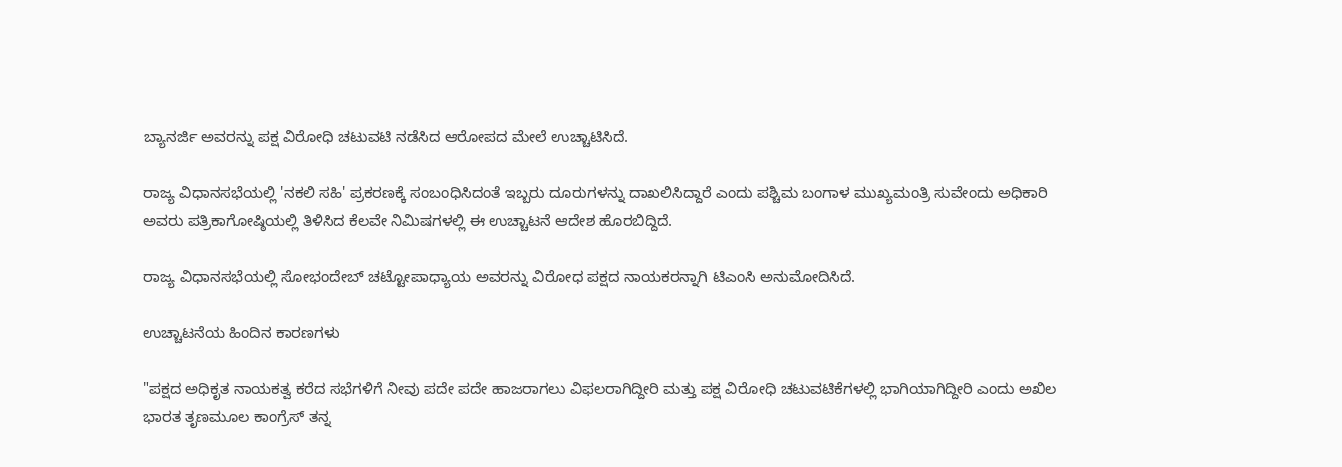ಬ್ಯಾನರ್ಜಿ ಅವರನ್ನು ಪಕ್ಷ ವಿರೋಧಿ ಚಟುವಟಿ ನಡೆಸಿದ ಆರೋಪದ ಮೇಲೆ ಉಚ್ಚಾಟಿಸಿದೆ.

ರಾಜ್ಯ ವಿಧಾನಸಭೆಯಲ್ಲಿ 'ನಕಲಿ ಸಹಿ' ಪ್ರಕರಣಕ್ಕೆ ಸಂಬಂಧಿಸಿದಂತೆ ಇಬ್ಬರು ದೂರುಗಳನ್ನು ದಾಖಲಿಸಿದ್ದಾರೆ ಎಂದು ಪಶ್ಚಿಮ ಬಂಗಾಳ ಮುಖ್ಯಮಂತ್ರಿ ಸುವೇಂದು ಅಧಿಕಾರಿ ಅವರು ಪತ್ರಿಕಾಗೋಷ್ಠಿಯಲ್ಲಿ ತಿಳಿಸಿದ ಕೆಲವೇ ನಿಮಿಷಗಳಲ್ಲಿ ಈ ಉಚ್ಚಾಟನೆ ಆದೇಶ ಹೊರಬಿದ್ದಿದೆ.

ರಾಜ್ಯ ವಿಧಾನಸಭೆಯಲ್ಲಿ ಸೋಭಂದೇಬ್ ಚಟ್ಟೋಪಾಧ್ಯಾಯ ಅವರನ್ನು ವಿರೋಧ ಪಕ್ಷದ ನಾಯಕರನ್ನಾಗಿ ಟಿಎಂಸಿ ಅನುಮೋದಿಸಿದೆ.

ಉಚ್ಚಾಟನೆಯ ಹಿಂದಿನ ಕಾರಣಗಳು

"ಪಕ್ಷದ ಅಧಿಕೃತ ನಾಯಕತ್ವ ಕರೆದ ಸಭೆಗಳಿಗೆ ನೀವು ಪದೇ ಪದೇ ಹಾಜರಾಗಲು ವಿಫಲರಾಗಿದ್ದೀರಿ ಮತ್ತು ಪಕ್ಷ ವಿರೋಧಿ ಚಟುವಟಿಕೆಗಳಲ್ಲಿ ಭಾಗಿಯಾಗಿದ್ದೀರಿ ಎಂದು ಅಖಿಲ ಭಾರತ ತೃಣಮೂಲ ಕಾಂಗ್ರೆಸ್ ತನ್ನ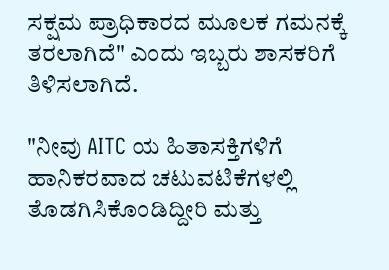ಸಕ್ಷಮ ಪ್ರಾಧಿಕಾರದ ಮೂಲಕ ಗಮನಕ್ಕೆ ತರಲಾಗಿದೆ" ಎಂದು ಇಬ್ಬರು ಶಾಸಕರಿಗೆ ತಿಳಿಸಲಾಗಿದೆ.

"ನೀವು AITC ಯ ಹಿತಾಸಕ್ತಿಗಳಿಗೆ ಹಾನಿಕರವಾದ ಚಟುವಟಿಕೆಗಳಲ್ಲಿ ತೊಡಗಿಸಿಕೊಂಡಿದ್ದೀರಿ ಮತ್ತು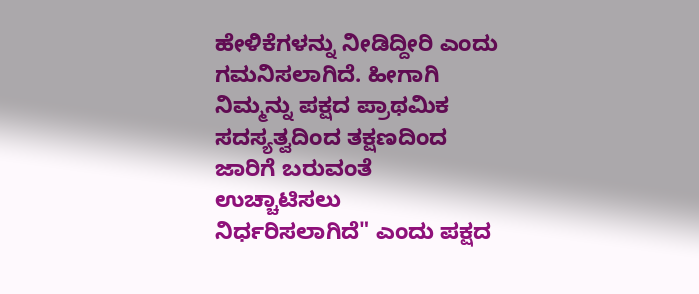ಹೇಳಿಕೆಗಳನ್ನು ನೀಡಿದ್ದೀರಿ ಎಂದು ಗಮನಿಸಲಾಗಿದೆ. ಹೀಗಾಗಿ ನಿಮ್ಮನ್ನು ಪಕ್ಷದ ಪ್ರಾಥಮಿಕ ಸದಸ್ಯತ್ವದಿಂದ ತಕ್ಷಣದಿಂದ ಜಾರಿಗೆ ಬರುವಂತೆ ಉಚ್ಚಾಟಿಸಲು ನಿರ್ಧರಿಸಲಾಗಿದೆ" ಎಂದು ಪಕ್ಷದ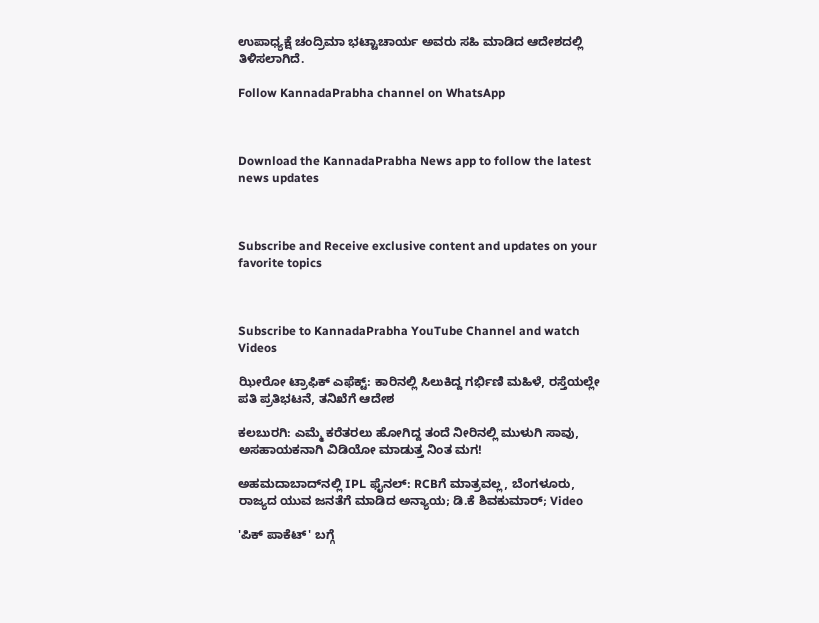ಉಪಾಧ್ಯಕ್ಷೆ ಚಂದ್ರಿಮಾ ಭಟ್ಟಾಚಾರ್ಯ ಅವರು ಸಹಿ ಮಾಡಿದ ಆದೇಶದಲ್ಲಿ ತಿಳಿಸಲಾಗಿದೆ.

Follow KannadaPrabha channel on WhatsApp



Download the KannadaPrabha News app to follow the latest news updates



Subscribe and Receive exclusive content and updates on your favorite topics



Subscribe to KannadaPrabha YouTube Channel and watch Videos

ಝೀರೋ ಟ್ರಾಫಿಕ್ ಎಫೆಕ್ಟ್: ಕಾರಿನಲ್ಲಿ ಸಿಲುಕಿದ್ದ ಗರ್ಭಿಣಿ ಮಹಿಳೆ, ರಸ್ತೆಯಲ್ಲೇ ಪತಿ ಪ್ರತಿಭಟನೆ, ತನಿಖೆಗೆ ಆದೇಶ

ಕಲಬುರಗಿ: ಎಮ್ಮೆ ಕರೆತರಲು ಹೋಗಿದ್ದ ತಂದೆ ನೀರಿನಲ್ಲಿ ಮುಳುಗಿ ಸಾವು, ಅಸಹಾಯಕನಾಗಿ ವಿಡಿಯೋ ಮಾಡುತ್ತ ನಿಂತ ಮಗ!

ಅಹಮದಾಬಾದ್‌ನಲ್ಲಿ IPL ಫೈನಲ್: RCBಗೆ ಮಾತ್ರವಲ್ಲ, ಬೆಂಗಳೂರು, ರಾಜ್ಯದ ಯುವ ಜನತೆಗೆ ಮಾಡಿದ ಅನ್ಯಾಯ; ಡಿ.ಕೆ ಶಿವಕುಮಾರ್; Video

'ಪಿಕ್ ಪಾಕೆಟ್' ಬಗ್ಗೆ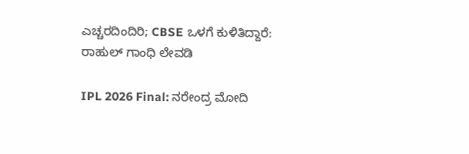ಎಚ್ಚರದಿಂದಿರಿ; CBSE ಒಳಗೆ ಕುಳಿತಿದ್ದಾರೆ: ರಾಹುಲ್ ಗಾಂಧಿ ಲೇವಡಿ

IPL 2026 Final: ನರೇಂದ್ರ ಮೋದಿ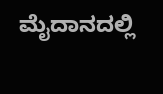ಮೈದಾನದಲ್ಲಿ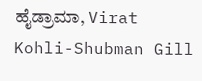ಹೈಡ್ರಾಮಾ, Virat Kohli-Shubman Gill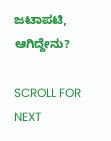ಜಟಾಪಟಿ, ಆಗಿದ್ದೇನು?

SCROLL FOR NEXT